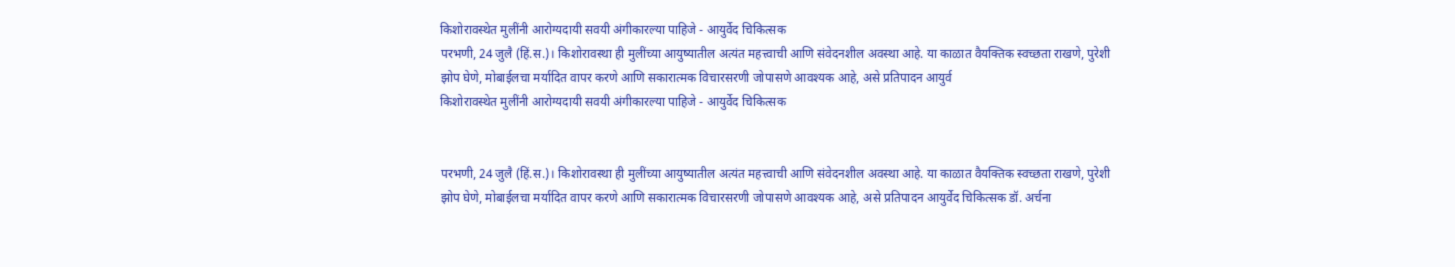किशोरावस्थेत मुलींनी आरोग्यदायी सवयी अंगीकारल्या पाहिजे - आयुर्वेद चिकित्सक
परभणी, 24 जुलै (हिं.स.)। किशोरावस्था ही मुलींच्या आयुष्यातील अत्यंत महत्त्वाची आणि संवेदनशील अवस्था आहे. या काळात वैयक्तिक स्वच्छता राखणे, पुरेशी झोप घेणे, मोबाईलचा मर्यादित वापर करणे आणि सकारात्मक विचारसरणी जोपासणे आवश्यक आहे, असे प्रतिपादन आयुर्व
किशोरावस्थेत मुलींनी आरोग्यदायी सवयी अंगीकारल्या पाहिजे - आयुर्वेद चिकित्सक


परभणी, 24 जुलै (हिं.स.)। किशोरावस्था ही मुलींच्या आयुष्यातील अत्यंत महत्त्वाची आणि संवेदनशील अवस्था आहे. या काळात वैयक्तिक स्वच्छता राखणे, पुरेशी झोप घेणे, मोबाईलचा मर्यादित वापर करणे आणि सकारात्मक विचारसरणी जोपासणे आवश्यक आहे, असे प्रतिपादन आयुर्वेद चिकित्सक डॉ. अर्चना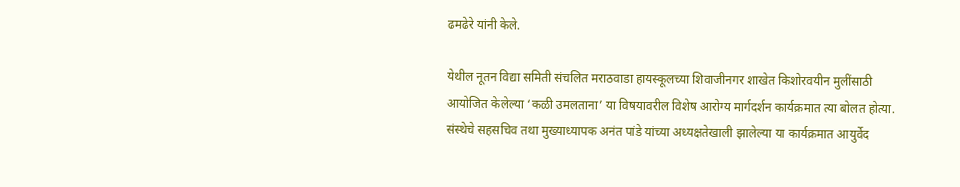ढमढेरे यांनी केले.

येथील नूतन विद्या समिती संचलित मराठवाडा हायस्कूलच्या शिवाजीनगर शाखेत किशोरवयीन मुलींसाठी आयोजित केलेल्या ‘कळी उमलताना’ या विषयावरील विशेष आरोग्य मार्गदर्शन कार्यक्रमात त्या बोलत होत्या. संस्थेचे सहसचिव तथा मुख्याध्यापक अनंत पांडे यांच्या अध्यक्षतेखाली झालेल्या या कार्यक्रमात आयुर्वेद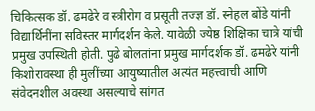चिकित्सक डॉ. ढमढेरे व स्त्रीरोग व प्रसूती तज्ज्ञ डॉ. स्नेहल बोंडे यांनी विद्यार्थिनींना सविस्तर मार्गदर्शन केले. यावेळी ज्येष्ठ शिक्षिका चात्रे यांची प्रमुख उपस्थिती होती. पुढे बोलतांना प्रमुख मार्गदर्शक डॉ. ढमढेरे यांनी किशोरावस्था ही मुलींच्या आयुष्यातील अत्यंत महत्त्वाची आणि संवेदनशील अवस्था असल्याचे सांगत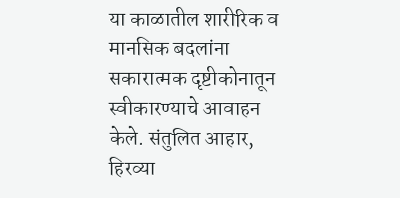या काळातील शारीरिक व मानसिक बदलांना सकारात्मक दृष्टीकोनातून स्वीकारण्याचे आवाहन केले. संतुलित आहार, हिरव्या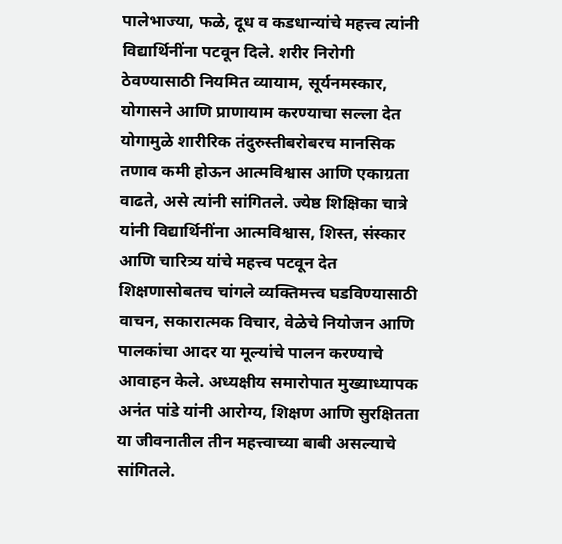पालेभाज्या, फळे, दूध व कडधान्यांचे महत्त्व त्यांनी विद्यार्थिनींना पटवून दिले. शरीर निरोगी ठेवण्यासाठी नियमित व्यायाम, सूर्यनमस्कार, योगासने आणि प्राणायाम करण्याचा सल्ला देत योगामुळे शारीरिक तंदुरुस्तीबरोबरच मानसिक तणाव कमी होऊन आत्मविश्वास आणि एकाग्रता वाढते, असे त्यांनी सांगितले. ज्येष्ठ शिक्षिका चात्रे यांनी विद्यार्थिनींना आत्मविश्वास, शिस्त, संस्कार आणि चारित्र्य यांचे महत्त्व पटवून देत शिक्षणासोबतच चांगले व्यक्तिमत्त्व घडविण्यासाठी वाचन, सकारात्मक विचार, वेळेचे नियोजन आणि पालकांचा आदर या मूल्यांचे पालन करण्याचे आवाहन केले. अध्यक्षीय समारोपात मुख्याध्यापक अनंत पांडे यांनी आरोग्य, शिक्षण आणि सुरक्षितता या जीवनातील तीन महत्त्वाच्या बाबी असल्याचे सांगितले.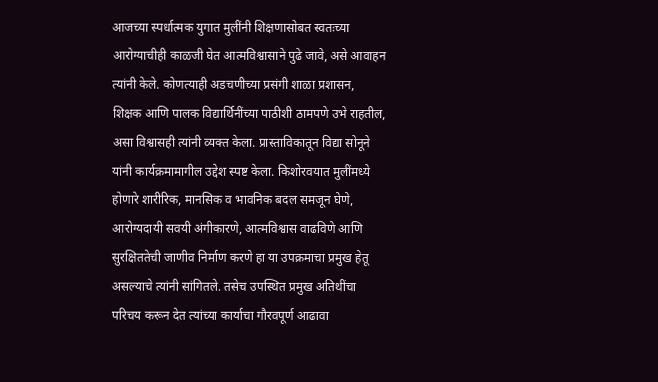आजच्या स्पर्धात्मक युगात मुलींनी शिक्षणासोबत स्वतःच्या आरोग्याचीही काळजी घेत आत्मविश्वासाने पुढे जावे, असे आवाहन त्यांनी केले. कोणत्याही अडचणीच्या प्रसंगी शाळा प्रशासन, शिक्षक आणि पालक विद्यार्थिनींच्या पाठीशी ठामपणे उभे राहतील, असा विश्वासही त्यांनी व्यक्त केला. प्रास्ताविकातून विद्या सोनूने यांनी कार्यक्रमामागील उद्देश स्पष्ट केला. किशोरवयात मुलींमध्ये होणारे शारीरिक, मानसिक व भावनिक बदल समजून घेणे, आरोग्यदायी सवयी अंगीकारणे, आत्मविश्वास वाढविणे आणि सुरक्षिततेची जाणीव निर्माण करणे हा या उपक्रमाचा प्रमुख हेतू असल्याचे त्यांनी सांगितले. तसेच उपस्थित प्रमुख अतिथींचा परिचय करून देत त्यांच्या कार्याचा गौरवपूर्ण आढावा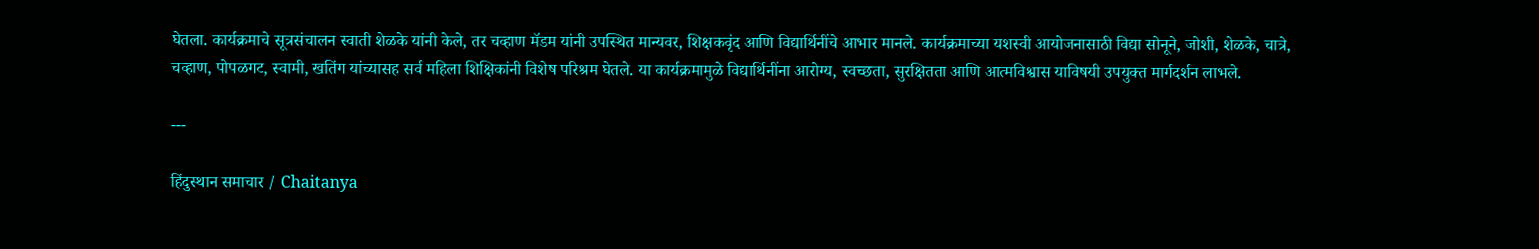घेतला. कार्यक्रमाचे सूत्रसंचालन स्वाती शेळके यांनी केले, तर चव्हाण मॅडम यांनी उपस्थित मान्यवर, शिक्षकवृंद आणि विद्यार्थिनींचे आभार मानले. कार्यक्रमाच्या यशस्वी आयोजनासाठी विद्या सोनूने, जोशी, शेळके, चात्रे, चव्हाण, पोपळगट, स्वामी, खतिंग यांच्यासह सर्व महिला शिक्षिकांनी विशेष परिश्रम घेतले. या कार्यक्रमामुळे विद्यार्थिनींना आरोग्य, स्वच्छता, सुरक्षितता आणि आत्मविश्वास याविषयी उपयुक्त मार्गदर्शन लाभले.

---

हिंदुस्थान समाचार / Chaitanya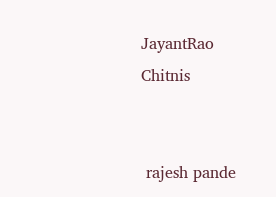JayantRao Chitnis


 rajesh pande